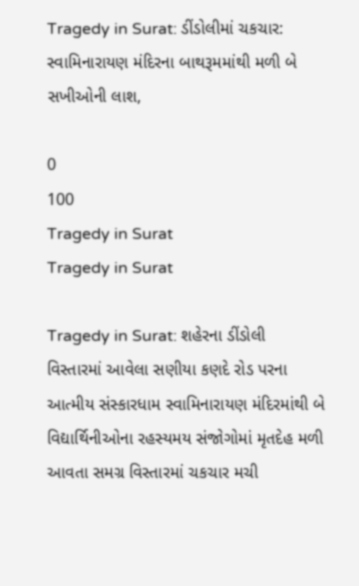Tragedy in Surat: ડીંડોલીમાં ચકચાર: સ્વામિનારાયણ મંદિરના બાથરૂમમાંથી મળી બે સખીઓની લાશ,

0
100
Tragedy in Surat
Tragedy in Surat

Tragedy in Surat: શહેરના ડીંડોલી વિસ્તારમાં આવેલા સણીયા કણદે રોડ પરના આત્મીય સંસ્કારધામ સ્વામિનારાયણ મંદિરમાંથી બે વિદ્યાર્થિનીઓના રહસ્યમય સંજોગોમાં મૃતદેહ મળી આવતા સમગ્ર વિસ્તારમાં ચકચાર મચી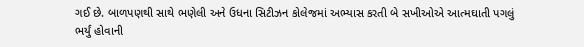ગઈ છે. બાળપણથી સાથે ભણેલી અને ઉધના સિટીઝન કોલેજમાં અભ્યાસ કરતી બે સખીઓએ આત્મઘાતી પગલું ભર્યું હોવાની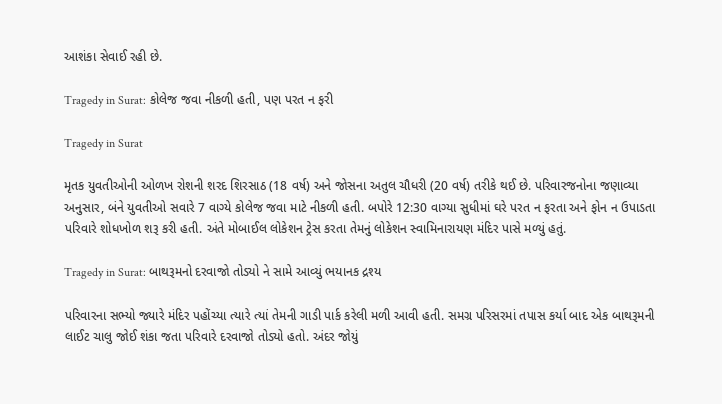આશંકા સેવાઈ રહી છે.

Tragedy in Surat: કોલેજ જવા નીકળી હતી, પણ પરત ન ફરી

Tragedy in Surat

મૃતક યુવતીઓની ઓળખ રોશની શરદ શિરસાઠ (18 વર્ષ) અને જોસના અતુલ ચૌધરી (20 વર્ષ) તરીકે થઈ છે. પરિવારજનોના જણાવ્યા અનુસાર, બંને યુવતીઓ સવારે 7 વાગ્યે કોલેજ જવા માટે નીકળી હતી. બપોરે 12:30 વાગ્યા સુધીમાં ઘરે પરત ન ફરતા અને ફોન ન ઉપાડતા પરિવારે શોધખોળ શરૂ કરી હતી. અંતે મોબાઈલ લોકેશન ટ્રેસ કરતા તેમનું લોકેશન સ્વામિનારાયણ મંદિર પાસે મળ્યું હતું.

Tragedy in Surat: બાથરૂમનો દરવાજો તોડ્યો ને સામે આવ્યું ભયાનક દ્રશ્ય

પરિવારના સભ્યો જ્યારે મંદિર પહોંચ્યા ત્યારે ત્યાં તેમની ગાડી પાર્ક કરેલી મળી આવી હતી. સમગ્ર પરિસરમાં તપાસ કર્યા બાદ એક બાથરૂમની લાઈટ ચાલુ જોઈ શંકા જતા પરિવારે દરવાજો તોડ્યો હતો. અંદર જોયું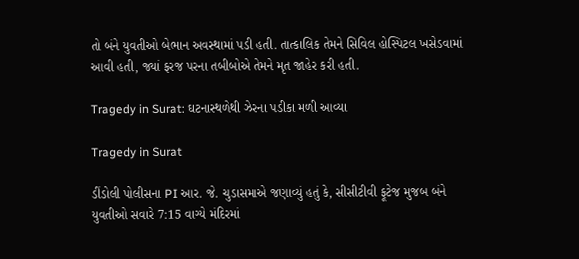તો બંને યુવતીઓ બેભાન અવસ્થામાં પડી હતી. તાત્કાલિક તેમને સિવિલ હોસ્પિટલ ખસેડવામાં આવી હતી, જ્યાં ફરજ પરના તબીબોએ તેમને મૃત જાહેર કરી હતી.

Tragedy in Surat: ઘટનાસ્થળેથી ઝેરના પડીકા મળી આવ્યા

Tragedy in Surat

ડીંડોલી પોલીસના PI આર. જે. ચુડાસમાએ જણાવ્યું હતું કે, સીસીટીવી ફૂટેજ મુજબ બંને યુવતીઓ સવારે 7:15 વાગ્યે મંદિરમાં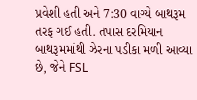પ્રવેશી હતી અને 7:30 વાગ્યે બાથરૂમ તરફ ગઈ હતી. તપાસ દરમિયાન બાથરૂમમાંથી ઝેરના પડીકા મળી આવ્યા છે, જેને FSL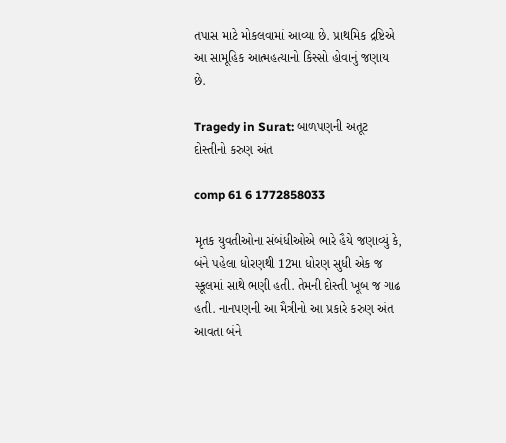તપાસ માટે મોકલવામાં આવ્યા છે. પ્રાથમિક દ્રષ્ટિએ આ સામૂહિક આત્મહત્યાનો કિસ્સો હોવાનું જણાય છે.

Tragedy in Surat: બાળપણની અતૂટ દોસ્તીનો કરુણ અંત

comp 61 6 1772858033

મૃતક યુવતીઓના સંબંધીઓએ ભારે હૈયે જણાવ્યું કે, બંને પહેલા ધોરણથી 12મા ધોરણ સુધી એક જ સ્કૂલમાં સાથે ભણી હતી. તેમની દોસ્તી ખૂબ જ ગાઢ હતી. નાનપણની આ મૈત્રીનો આ પ્રકારે કરુણ અંત આવતા બંને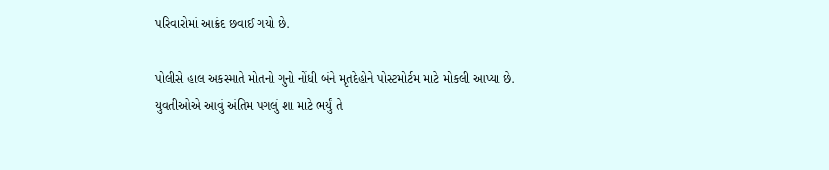પરિવારોમાં આક્રંદ છવાઈ ગયો છે.

પોલીસે હાલ અકસ્માતે મોતનો ગુનો નોંધી બંને મૃતદેહોને પોસ્ટમોર્ટમ માટે મોકલી આપ્યા છે. યુવતીઓએ આવું અંતિમ પગલું શા માટે ભર્યું તે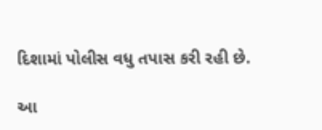દિશામાં પોલીસ વધુ તપાસ કરી રહી છે.

આ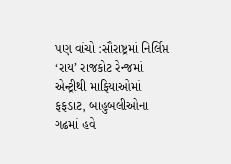પણ વાંચો :સૌરાષ્ટ્રમાં નિર્લિપ્ત ‘રાય’ રાજકોટ રેન્જમાં એન્ટ્રીથી માફિયાઓમાં ફફડાટ, બાહુબલીઓના ગઢમાં હવે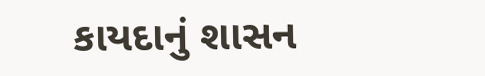કાયદાનું શાસન